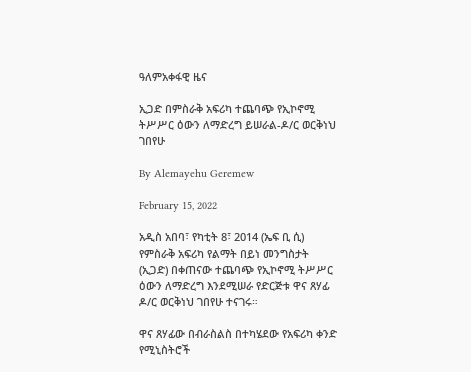ዓለምአቀፋዊ ዜና

ኢጋድ በምስራቅ አፍሪካ ተጨባጭ የኢኮኖሚ ትሥሥር ዕውን ለማድረግ ይሠራል-ዶ/ር ወርቅነህ ገበየሁ

By Alemayehu Geremew

February 15, 2022

አዲስ አበባ፣ የካቲት 8፣ 2014 (ኤፍ ቢ ሲ) የምስራቅ አፍሪካ የልማት በይነ መንግስታት (ኢጋድ) በቀጠናው ተጨባጭ የኢኮኖሚ ትሥሥር ዕውን ለማድረግ እንደሚሠራ የድርጅቱ ዋና ጸሃፊ ዶ/ር ወርቅነህ ገበየሁ ተናገሩ።

ዋና ጸሃፊው በብራስልስ በተካሄደው የአፍሪካ ቀንድ የሚኒስትሮች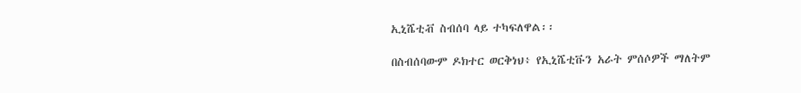ኢኒሼቲቭ ስብሰባ ላይ ተካፍለዋል፡፡

በስብሰባውም ዶክተር ወርቅነህ፥ የኢኒሼቲቩን አራት ምሰሶዎች ማለትም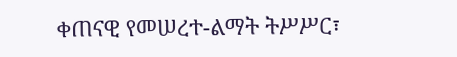ቀጠናዊ የመሠረተ-ልማት ትሥሥር፣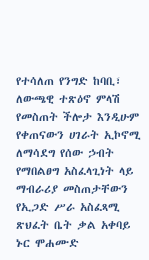የተሳለጠ የንግድ ከባቢ፣ ለውጫዊ ተጽዕኖ ምላሽ የመስጠት ችሎታ እንዲሁም የቀጠናውን ሀገራት ኢኮኖሚ ለማሳደግ የሰው ኃብት የማበልፀግ አስፈላጊነት ላይ ማብራሪያ መስጠታቸውን የኢጋድ ሥራ አስፈጻሚ ጽህፈት ቤት ቃል አቀባይ ኑር ሞሐሙድ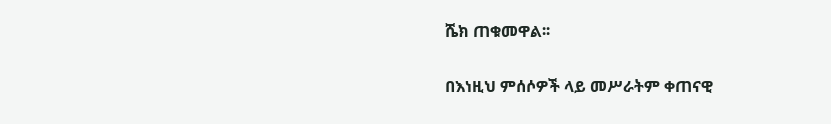ሼክ ጠቁመዋል፡፡

በእነዚህ ምሰሶዎች ላይ መሥራትም ቀጠናዊ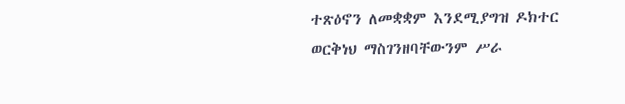ተጽዕኖን ለመቋቋም እንደሚያግዝ ዶክተር ወርቅነህ ማስገንዘባቸውንም ሥራ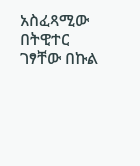አስፈጻሚው በትዊተር ገፃቸው በኩል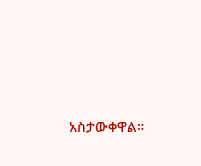አስታውቀዋል።